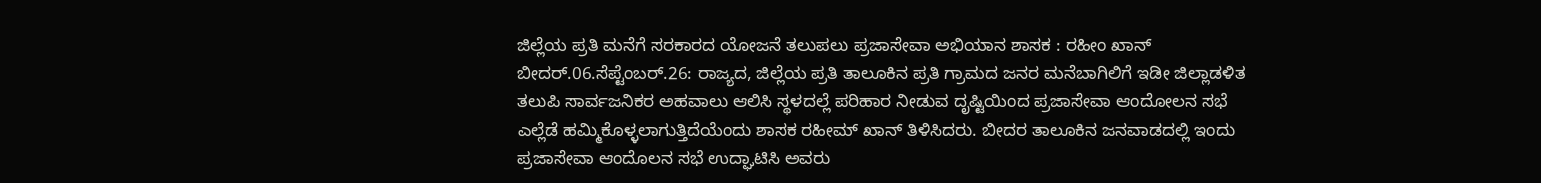ಜಿಲ್ಲೆಯ ಪ್ರತಿ ಮನೆಗೆ ಸರಕಾರದ ಯೋಜನೆ ತಲುಪಲು ಪ್ರಜಾಸೇವಾ ಅಭಿಯಾನ ಶಾಸಕ : ರಹೀಂ ಖಾನ್
ಬೀದರ್.06.ಸೆಪ್ಟೆಂಬರ್.26: ರಾಜ್ಯದ, ಜಿಲ್ಲೆಯ ಪ್ರತಿ ತಾಲೂಕಿನ ಪ್ರತಿ ಗ್ರಾಮದ ಜನರ ಮನೆಬಾಗಿಲಿಗೆ ಇಡೀ ಜಿಲ್ಲಾಡಳಿತ ತಲುಪಿ ಸಾರ್ವಜನಿಕರ ಅಹವಾಲು ಆಲಿಸಿ ಸ್ಥಳದಲ್ಲೆ ಪರಿಹಾರ ನೀಡುವ ದೃಷ್ಟಿಯಿಂದ ಪ್ರಜಾಸೇವಾ ಆಂದೋಲನ ಸಭೆ ಎಲ್ಲೆಡೆ ಹಮ್ಮಿಕೊಳ್ಳಲಾಗುತ್ತಿದೆಯೆಂದು ಶಾಸಕ ರಹೀಮ್ ಖಾನ್ ತಿಳಿಸಿದರು. ಬೀದರ ತಾಲೂಕಿನ ಜನವಾಡದಲ್ಲಿ ಇಂದು ಪ್ರಜಾಸೇವಾ ಆಂದೊಲನ ಸಭೆ ಉದ್ಘಾಟಿಸಿ ಅವರು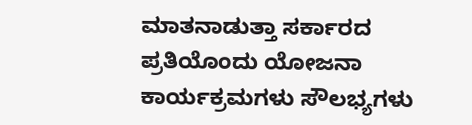ಮಾತನಾಡುತ್ತಾ ಸರ್ಕಾರದ ಪ್ರತಿಯೊಂದು ಯೋಜನಾ ಕಾರ್ಯಕ್ರಮಗಳು ಸೌಲಭ್ಯಗಳು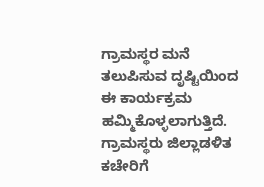ಗ್ರಾಮಸ್ಥರ ಮನೆ ತಲುಪಿಸುವ ದೃಷ್ಟಿಯಿಂದ ಈ ಕಾರ್ಯಕ್ರಮ ಹಮ್ಮಿಕೊಳ್ಳಲಾಗುತ್ತಿದೆ. ಗ್ರಾಮಸ್ಥರು ಜಿಲ್ಲಾಡಳಿತ ಕಚೇರಿಗೆ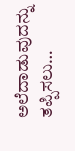ಅಲೆದಾಡುವುದನ್ನು ತಪ್ಪಿಸಲು…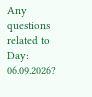Any questions related to Day: 06.09.2026?